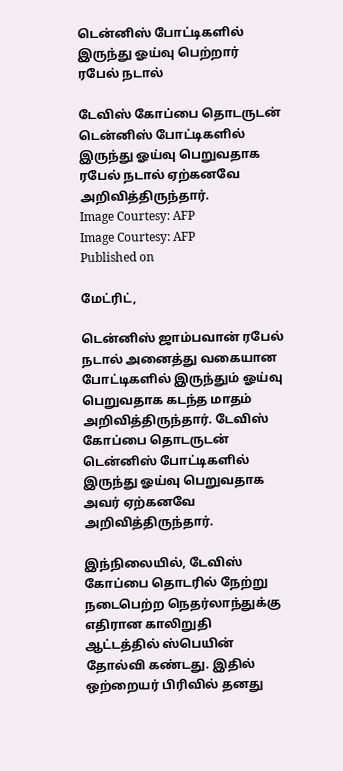டென்னிஸ் போட்டிகளில் இருந்து ஓய்வு பெற்றார் ரபேல் நடால்

டேவிஸ் கோப்பை தொடருடன் டென்னிஸ் போட்டிகளில் இருந்து ஓய்வு பெறுவதாக ரபேல் நடால் ஏற்கனவே அறிவித்திருந்தார்.
Image Courtesy: AFP
Image Courtesy: AFP
Published on

மேட்ரிட்,

டென்னிஸ் ஜாம்பவான் ரபேல் நடால் அனைத்து வகையான போட்டிகளில் இருந்தும் ஓய்வு பெறுவதாக கடந்த மாதம் அறிவித்திருந்தார். டேவிஸ் கோப்பை தொடருடன் டென்னிஸ் போட்டிகளில் இருந்து ஓய்வு பெறுவதாக அவர் ஏற்கனவே அறிவித்திருந்தார்.

இந்நிலையில், டேவிஸ் கோப்பை தொடரில் நேற்று நடைபெற்ற நெதர்லாந்துக்கு எதிரான காலிறுதி ஆட்டத்தில் ஸ்பெயின் தோல்வி கண்டது. இதில் ஒற்றையர் பிரிவில் தனது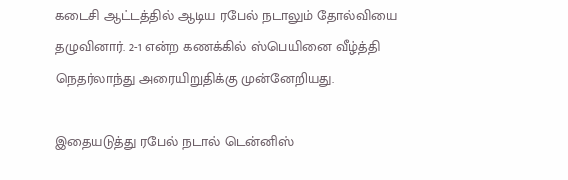கடைசி ஆட்டத்தில் ஆடிய ரபேல் நடாலும் தோல்வியை தழுவினார். 2-1 என்ற கணக்கில் ஸ்பெயினை வீழ்த்தி நெதர்லாந்து அரையிறுதிக்கு முன்னேறியது.

இதையடுத்து ரபேல் நடால் டென்னிஸ்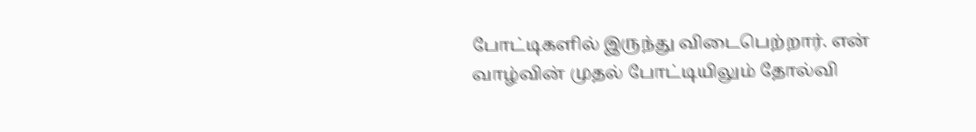போட்டிகளில் இருந்து விடைபெற்றார். என் வாழ்வின் முதல் போட்டியிலும் தோல்வி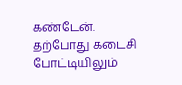கண்டேன். தற்போது கடைசி போட்டியிலும்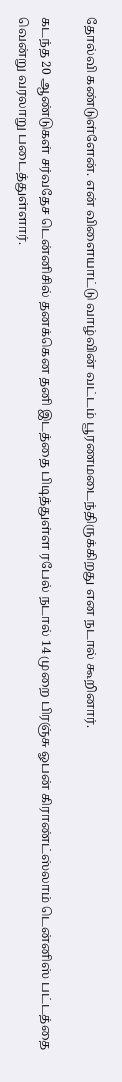தோல்வி கண்டுள்ளேன். என் விளையாட்டு வாழ்வின் வட்டம் பூரணமடைந்திருக்கிறது என நடால் கூறினார்.

கடந்த 20 ஆண்டுகள் சர்வதேச டென்னிசில் தனக்கென தனி இடத்தை பிடித்துள்ள ரபேல் நடால் 14 முறை பிரஞ்சு ஓபன் கிராண்ட்ஸ்லாம் டென்னிஸ் பட்டத்தை வென்று வரலாறு படைத்துள்ளார்.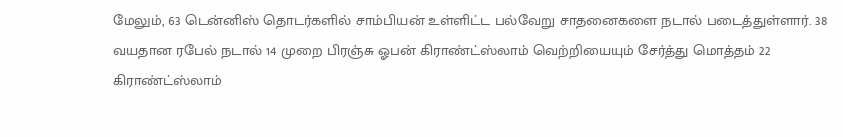மேலும், 63 டென்னிஸ் தொடர்களில் சாம்பியன் உள்ளிட்ட பல்வேறு சாதனைகளை நடால் படைத்துள்ளார். 38 வயதான ரபேல் நடால் 14 முறை பிரஞ்சு ஓபன் கிராண்ட்ஸ்லாம் வெற்றியையும் சேர்த்து மொத்தம் 22 கிராண்ட்ஸ்லாம்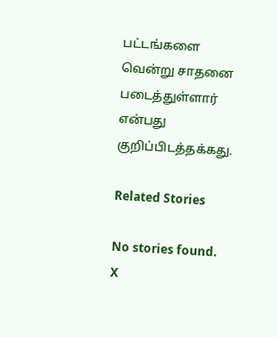பட்டங்களை வென்று சாதனை படைத்துள்ளார் என்பது குறிப்பிடத்தக்கது.

Related Stories

No stories found.
X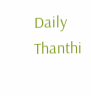Daily Thanthi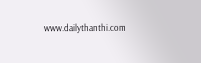www.dailythanthi.com